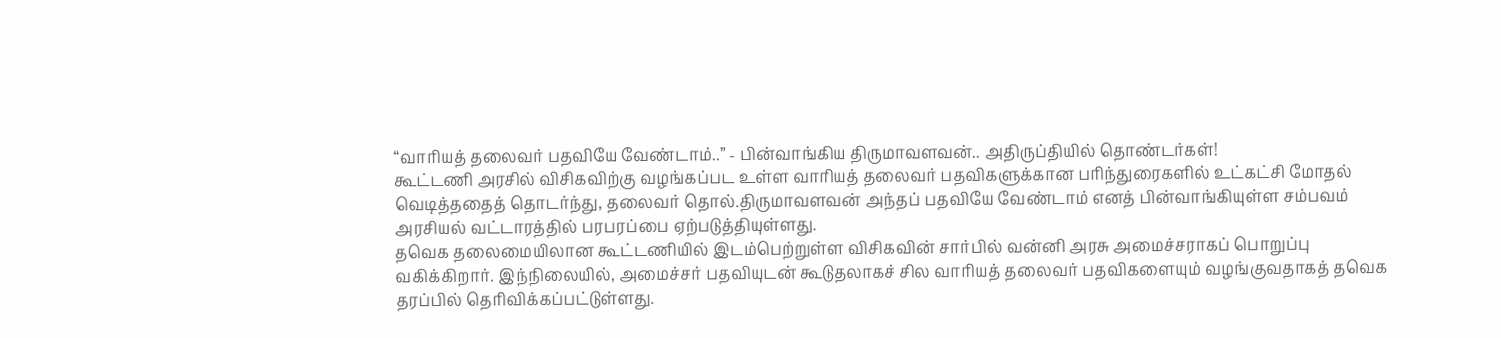“வாரியத் தலைவர் பதவியே வேண்டாம்..” - பின்வாங்கிய திருமாவளவன்.. அதிருப்தியில் தொண்டர்கள்!
கூட்டணி அரசில் விசிகவிற்கு வழங்கப்பட உள்ள வாரியத் தலைவர் பதவிகளுக்கான பரிந்துரைகளில் உட்கட்சி மோதல் வெடித்ததைத் தொடர்ந்து, தலைவர் தொல்.திருமாவளவன் அந்தப் பதவியே வேண்டாம் எனத் பின்வாங்கியுள்ள சம்பவம் அரசியல் வட்டாரத்தில் பரபரப்பை ஏற்படுத்தியுள்ளது.
தவெக தலைமையிலான கூட்டணியில் இடம்பெற்றுள்ள விசிகவின் சார்பில் வன்னி அரசு அமைச்சராகப் பொறுப்பு வகிக்கிறார். இந்நிலையில், அமைச்சர் பதவியுடன் கூடுதலாகச் சில வாரியத் தலைவர் பதவிகளையும் வழங்குவதாகத் தவெக தரப்பில் தெரிவிக்கப்பட்டுள்ளது.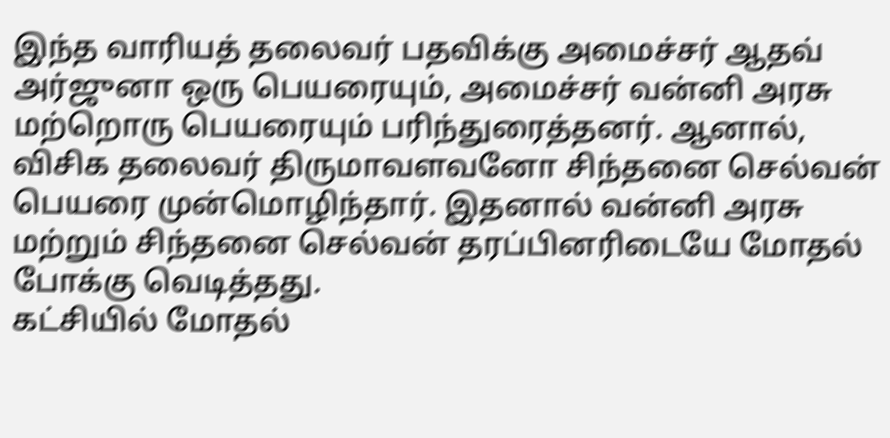இந்த வாரியத் தலைவர் பதவிக்கு அமைச்சர் ஆதவ் அர்ஜுனா ஒரு பெயரையும், அமைச்சர் வன்னி அரசு மற்றொரு பெயரையும் பரிந்துரைத்தனர். ஆனால், விசிக தலைவர் திருமாவளவனோ சிந்தனை செல்வன் பெயரை முன்மொழிந்தார். இதனால் வன்னி அரசு மற்றும் சிந்தனை செல்வன் தரப்பினரிடையே மோதல் போக்கு வெடித்தது.
கட்சியில் மோதல்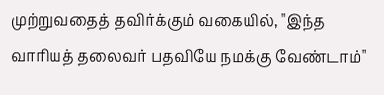முற்றுவதைத் தவிர்க்கும் வகையில், "இந்த வாரியத் தலைவர் பதவியே நமக்கு வேண்டாம்"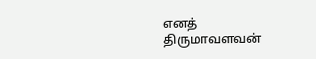எனத் திருமாவளவன்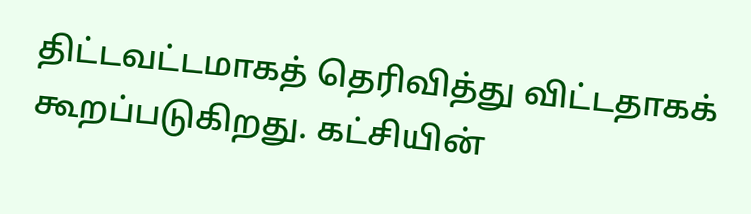திட்டவட்டமாகத் தெரிவித்து விட்டதாகக் கூறப்படுகிறது. கட்சியின்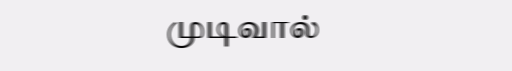முடிவால்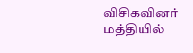விசிகவினர் மத்தியில்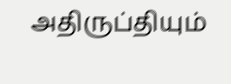அதிருப்தியும்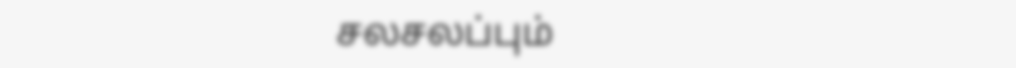சலசலப்பும்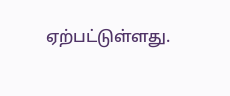ஏற்பட்டுள்ளது.